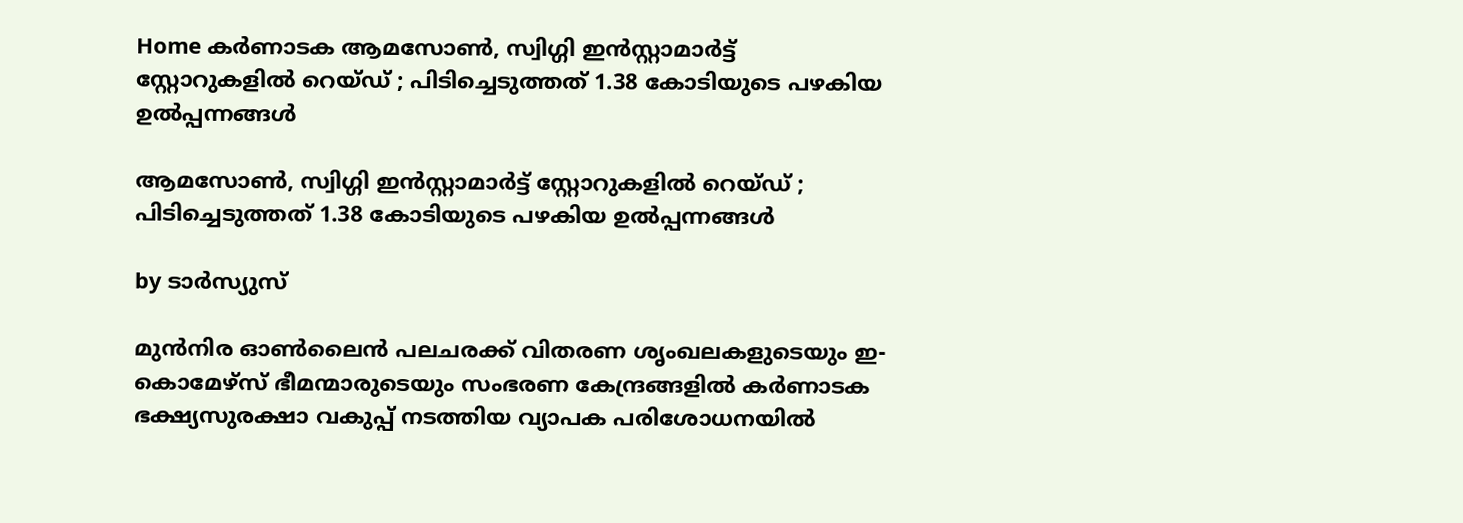Home കർണാടക ആമസോണ്‍, സ്വിഗ്ഗി ഇൻസ്റ്റാമാര്‍ട്ട് സ്റ്റോറുകളില്‍ റെയ്‌ഡ് ; പിടിച്ചെടുത്തത് 1.38 കോടിയുടെ പഴകിയ ഉല്‍പ്പന്നങ്ങള്‍

ആമസോണ്‍, സ്വിഗ്ഗി ഇൻസ്റ്റാമാര്‍ട്ട് സ്റ്റോറുകളില്‍ റെയ്‌ഡ് ; പിടിച്ചെടുത്തത് 1.38 കോടിയുടെ പഴകിയ ഉല്‍പ്പന്നങ്ങള്‍

by ടാർസ്യുസ്

മുൻനിര ഓണ്‍ലൈൻ പലചരക്ക് വിതരണ ശൃംഖലകളുടെയും ഇ-കൊമേഴ്‌സ് ഭീമന്മാരുടെയും സംഭരണ കേന്ദ്രങ്ങളില്‍ കർണാടക ഭക്ഷ്യസുരക്ഷാ വകുപ്പ് നടത്തിയ വ്യാപക പരിശോധനയില്‍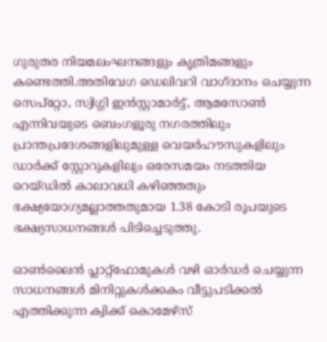ഗുരുതര നിയമലംഘനങ്ങളും കൃത്രിമങ്ങളും കണ്ടെത്തി.അതിവേഗ ഡെലിവറി വാഗ്ദാനം ചെയ്യുന്ന സെപ്‌റ്റോ, സ്വിഗ്ഗി ഇൻസ്റ്റാമാർട്ട്, ആമസോണ്‍ എന്നിവയുടെ ബെംഗളൂരു നഗരത്തിലും പ്രാന്തപ്രദേശങ്ങളിലുമുള്ള വെയർഹൗസുകളിലും ഡാർക്ക് സ്റ്റോറുകളിലും ഒരേസമയം നടത്തിയ റെയ്ഡില്‍ കാലാവധി കഴിഞ്ഞതും ഭക്ഷ്യയോഗ്യമല്ലാത്തതുമായ 1.38 കോടി രൂപയുടെ ഭക്ഷ്യസാധനങ്ങള്‍ പിടിച്ചെടുത്തു.

ഓണ്‍ലൈൻ പ്ലാറ്റ്ഫോമുകള്‍ വഴി ഓർഡർ ചെയ്യുന്ന സാധനങ്ങള്‍ മിനിറ്റുകള്‍ക്കകം വീട്ടുപടിക്കല്‍ എത്തിക്കുന്ന ക്വിക്ക് കൊമേഴ്‌സ്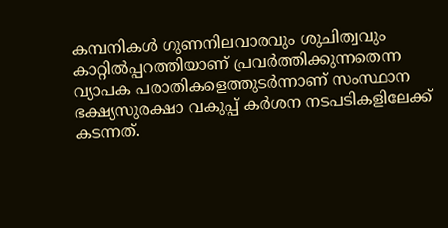കമ്പനികള്‍ ഗുണനിലവാരവും ശുചിത്വവും കാറ്റില്‍പ്പറത്തിയാണ് പ്രവർത്തിക്കുന്നതെന്ന വ്യാപക പരാതികളെത്തുടർന്നാണ് സംസ്ഥാന ഭക്ഷ്യസുരക്ഷാ വകുപ്പ് കർശന നടപടികളിലേക്ക് കടന്നത്.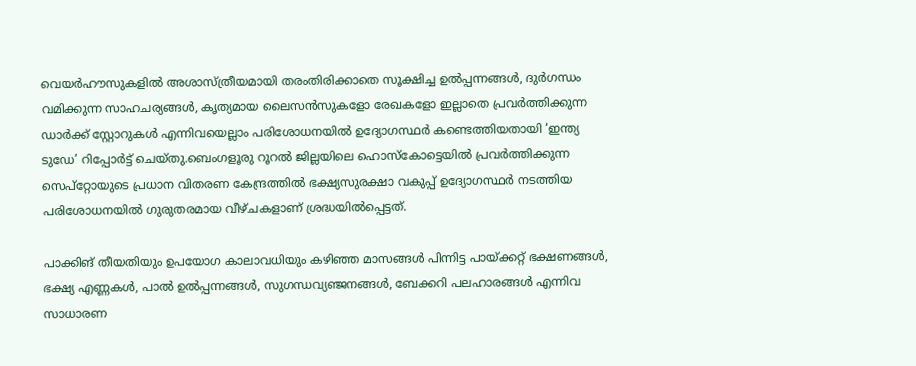വെയർഹൗസുകളില്‍ അശാസ്ത്രീയമായി തരംതിരിക്കാതെ സൂക്ഷിച്ച ഉല്‍പ്പന്നങ്ങള്‍, ദുർഗന്ധം വമിക്കുന്ന സാഹചര്യങ്ങള്‍, കൃത്യമായ ലൈസൻസുകളോ രേഖകളോ ഇല്ലാതെ പ്രവർത്തിക്കുന്ന ഡാർക്ക് സ്റ്റോറുകള്‍ എന്നിവയെല്ലാം പരിശോധനയില്‍ ഉദ്യോഗസ്ഥർ കണ്ടെത്തിയതായി ‘ഇന്ത്യ ടുഡേ’ റിപ്പോർട്ട് ചെയ്തു.ബെംഗളൂരു റൂറല്‍ ജില്ലയിലെ ഹൊസ്‌കോട്ടെയില്‍ പ്രവർത്തിക്കുന്ന സെപ്‌റ്റോയുടെ പ്രധാന വിതരണ കേന്ദ്രത്തില്‍ ഭക്ഷ്യസുരക്ഷാ വകുപ്പ് ഉദ്യോഗസ്ഥർ നടത്തിയ പരിശോധനയില്‍ ഗുരുതരമായ വീഴ്ചകളാണ് ശ്രദ്ധയില്‍പ്പെട്ടത്.

പാക്കിങ് തീയതിയും ഉപയോഗ കാലാവധിയും കഴിഞ്ഞ മാസങ്ങള്‍ പിന്നിട്ട പായ്ക്കറ്റ് ഭക്ഷണങ്ങള്‍, ഭക്ഷ്യ എണ്ണകള്‍, പാല്‍ ഉല്‍പ്പന്നങ്ങള്‍, സുഗന്ധവ്യഞ്ജനങ്ങള്‍, ബേക്കറി പലഹാരങ്ങള്‍ എന്നിവ സാധാരണ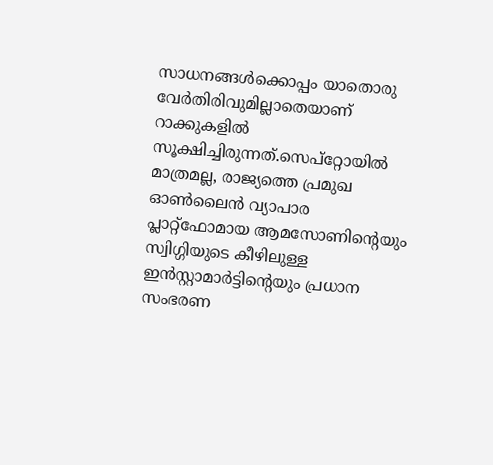സാധനങ്ങള്‍ക്കൊപ്പം യാതൊരു വേർതിരിവുമില്ലാതെയാണ് റാക്കുകളില്‍ സൂക്ഷിച്ചിരുന്നത്.സെപ്‌റ്റോയില്‍ മാത്രമല്ല, രാജ്യത്തെ പ്രമുഖ ഓണ്‍ലൈൻ വ്യാപാര പ്ലാറ്റ്ഫോമായ ആമസോണിന്റെയും സ്വിഗ്ഗിയുടെ കീഴിലുള്ള ഇൻസ്റ്റാമാർട്ടിന്റെയും പ്രധാന സംഭരണ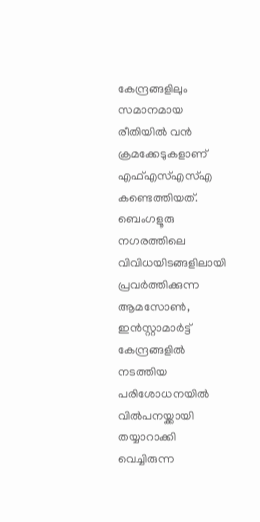കേന്ദ്രങ്ങളിലും സമാനമായ രീതിയില്‍ വൻ ക്രമക്കേടുകളാണ് എഫ്‌എസ്‌എസ്‌എ കണ്ടെത്തിയത്. ബെംഗളൂരു നഗരത്തിലെ വിവിധയിടങ്ങളിലായി പ്രവർത്തിക്കുന്ന ആമസോണ്‍, ഇൻസ്റ്റാമാർട്ട് കേന്ദ്രങ്ങളില്‍ നടത്തിയ പരിശോധനയില്‍ വില്‍പനയ്ക്കായി തയ്യാറാക്കി വെച്ചിരുന്ന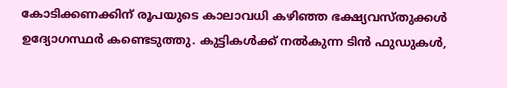കോടിക്കണക്കിന് രൂപയുടെ കാലാവധി കഴിഞ്ഞ ഭക്ഷ്യവസ്തുക്കള്‍ ഉദ്യോഗസ്ഥർ കണ്ടെടുത്തു. കുട്ടികള്‍ക്ക് നല്‍കുന്ന ടിൻ ഫുഡുകള്‍,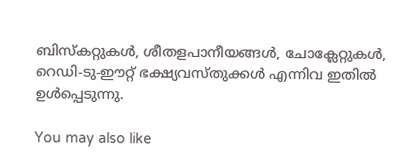ബിസ്‌കറ്റുകള്‍, ശീതളപാനീയങ്ങള്‍, ചോക്ലേറ്റുകള്‍, റെഡി-ടു-ഈറ്റ് ഭക്ഷ്യവസ്തുക്കള്‍ എന്നിവ ഇതില്‍ ഉള്‍പ്പെടുന്നു.

You may also like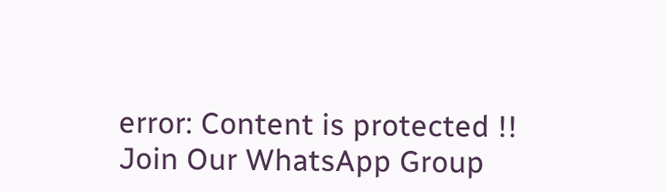error: Content is protected !!
Join Our WhatsApp Group